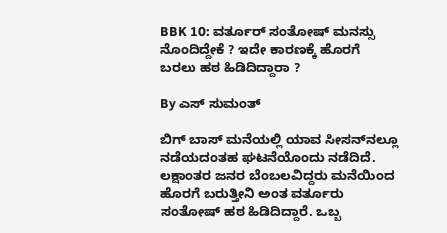BBK 10: ವರ್ತೂರ್ ಸಂತೋಷ್ ಮನಸ್ಸು ನೊಂದಿದ್ದೇಕೆ ? ಇದೇ ಕಾರಣಕ್ಕೆ ಹೊರಗೆ ಬರಲು ಹಠ ಹಿಡಿದಿದ್ದಾರಾ ?

By ಎಸ್ ಸುಮಂತ್

ಬಿಗ್ ಬಾಸ್ ಮನೆಯಲ್ಲಿ ಯಾವ ಸೀಸನ್‌ನಲ್ಲೂ ನಡೆಯದಂತಹ ಘಟನೆಯೊಂದು ನಡೆದಿದೆ. ಲಕ್ಷಾಂತರ ಜನರ ಬೆಂಬಲವಿದ್ದರು ಮನೆಯಿಂದ ಹೊರಗೆ ಬರುತ್ತೀನಿ ಅಂತ ವರ್ತೂರು ಸಂತೋಷ್ ಹಠ ಹಿಡಿದಿದ್ದಾರೆ. ಒಬ್ಬ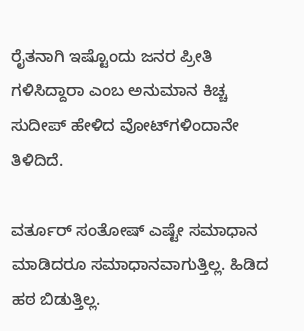ರೈತನಾಗಿ ಇಷ್ಟೊಂದು ಜನರ ಪ್ರೀತಿ ಗಳಿಸಿದ್ದಾರಾ ಎಂಬ ಅನುಮಾನ ಕಿಚ್ಚ ಸುದೀಪ್ ಹೇಳಿದ ವೋಟ್‌ಗಳಿಂದಾನೇ ತಿಳಿದಿದೆ.

ವರ್ತೂರ್ ಸಂತೋಷ್ ಎಷ್ಟೇ ಸಮಾಧಾನ ಮಾಡಿದರೂ ಸಮಾಧಾನವಾಗುತ್ತಿಲ್ಲ. ಹಿಡಿದ ಹಠ ಬಿಡುತ್ತಿಲ್ಲ.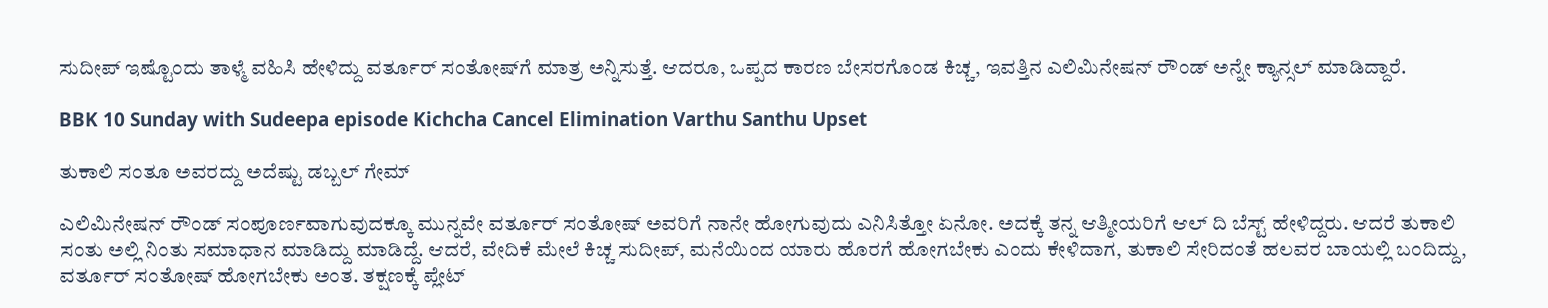ಸುದೀಪ್ ಇಷ್ಟೊಂದು ತಾಳ್ಮೆ ವಹಿಸಿ ಹೇಳಿದ್ದು ವರ್ತೂರ್ ಸಂತೋಷ್‌ಗೆ ಮಾತ್ರ ಅನ್ನಿಸುತ್ತೆ. ಆದರೂ, ಒಪ್ಪದ ಕಾರಣ ಬೇಸರಗೊಂಡ ಕಿಚ್ಚ, ಇವತ್ತಿನ ಎಲಿಮಿನೇಷನ್ ರೌಂಡ್ ಅನ್ನೇ ಕ್ಯಾನ್ಸಲ್ ಮಾಡಿದ್ದಾರೆ.

BBK 10 Sunday with Sudeepa episode Kichcha Cancel Elimination Varthu Santhu Upset

ತುಕಾಲಿ ಸಂತೂ ಅವರದ್ದು ಅದೆಷ್ಟು ಡಬ್ಬಲ್ ಗೇಮ್

ಎಲಿಮಿನೇಷನ್ ರೌಂಡ್ ಸಂಪೂರ್ಣವಾಗುವುದಕ್ಕೂ ಮುನ್ನವೇ ವರ್ತೂರ್ ಸಂತೋಷ್ ಅವರಿಗೆ ನಾನೇ ಹೋಗುವುದು ಎನಿಸಿತ್ತೋ ಏನೋ. ಅದಕ್ಕೆ ತನ್ನ ಆತ್ಮೀಯರಿಗೆ ಆಲ್ ದಿ ಬೆಸ್ಟ್ ಹೇಳಿದ್ದರು. ಆದರೆ ತುಕಾಲಿ ಸಂತು ಅಲ್ಲಿ ನಿಂತು ಸಮಾಧಾನ ಮಾಡಿದ್ದು‌ ಮಾಡಿದ್ದೆ. ಆದರೆ, ವೇದಿಕೆ ಮೇಲೆ ಕಿಚ್ಚ ಸುದೀಪ್, ಮನೆಯಿಂದ ಯಾರು ಹೊರಗೆ ಹೋಗಬೇಕು ಎಂದು ಕೇಳಿದಾಗ, ತುಕಾಲಿ ಸೇರಿದಂತೆ ಹಲವರ ಬಾಯಲ್ಲಿ ಬಂದಿದ್ದು, ವರ್ತೂರ್ ಸಂತೋಷ್ ಹೋಗಬೇಕು ಅಂತ. ತಕ್ಷಣಕ್ಕೆ ಪ್ಲೇಟ್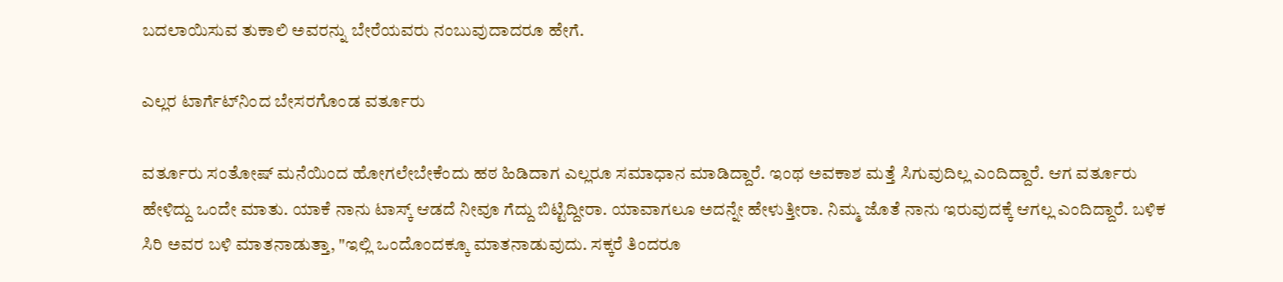ಬದಲಾಯಿಸುವ ತುಕಾಲಿ ಅವರನ್ನು ಬೇರೆಯವರು ನಂಬುವುದಾದರೂ ಹೇಗೆ.

ಎಲ್ಲರ ಟಾರ್ಗೆಟ್‌ನಿಂದ ಬೇಸರಗೊಂಡ ವರ್ತೂರು

ವರ್ತೂರು ಸಂತೋಷ್ ಮನೆಯಿಂದ ಹೋಗಲೇಬೇಕೆಂದು ಹಠ ಹಿಡಿದಾಗ ಎಲ್ಲರೂ ಸಮಾಧಾನ ಮಾಡಿದ್ದಾರೆ. ಇಂಥ ಅವಕಾಶ ಮತ್ತೆ ಸಿಗುವುದಿಲ್ಲ ಎಂದಿದ್ದಾರೆ. ಆಗ ವರ್ತೂರು ಹೇಳಿದ್ದು ಒಂದೇ ಮಾತು. ಯಾಕೆ ನಾನು ಟಾಸ್ಕ್ ಆಡದೆ ನೀವೂ ಗೆದ್ದು ಬಿಟ್ಟಿದ್ದೀರಾ. ಯಾವಾಗಲೂ ಅದನ್ನೇ ಹೇಳುತ್ತೀರಾ. ನಿಮ್ಮ ಜೊತೆ ನಾನು ಇರುವುದಕ್ಕೆ ಆಗಲ್ಲ ಎಂದಿದ್ದಾರೆ. ಬಳಿಕ ಸಿರಿ ಅವರ ಬಳಿ ಮಾತನಾಡುತ್ತಾ, "ಇಲ್ಲಿ ಒಂದೊಂದಕ್ಕೂ ಮಾತನಾಡುವುದು. ಸಕ್ಕರೆ ತಿಂದರೂ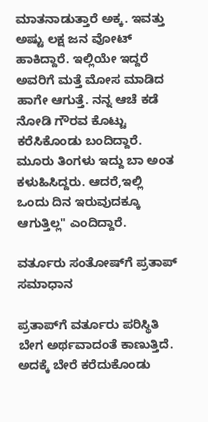ಮಾತನಾಡುತ್ತಾರೆ ಅಕ್ಕ. ಇವತ್ತು ಅಷ್ಟು ಲಕ್ಷ ಜನ ವೋಟ್ ಹಾಕಿದ್ದಾರೆ. ಇಲ್ಲಿಯೇ ಇದ್ದರೆ ಅವರಿಗೆ ಮತ್ತೆ ಮೋಸ ಮಾಡಿದ ಹಾಗೇ ಆಗುತ್ತೆ‌. ನನ್ನ ಆಚೆ ಕಡೆ ನೋಡಿ ಗೌರವ ಕೊಟ್ಟು ಕರೆಸಿಕೊಂಡು ಬಂದಿದ್ದಾರೆ. ಮೂರು ತಿಂಗಳು ಇದ್ದು ಬಾ ಅಂತ ಕಳುಹಿಸಿದ್ದರು. ಆದರೆ,ಇಲ್ಲಿ ಒಂದು ದಿನ ಇರುವುದಕ್ಕೂ ಆಗುತ್ತಿಲ್ಲ" ಎಂದಿದ್ದಾರೆ.

ವರ್ತೂರು ಸಂತೋಷ್‌ಗೆ ಪ್ರತಾಪ್ ಸಮಾಧಾನ

ಪ್ರತಾಪ್‌ಗೆ ವರ್ತೂರು ಪರಿಸ್ಥಿತಿ ಬೇಗ ಅರ್ಥವಾದಂತೆ ಕಾಣುತ್ತಿದೆ. ಅದಕ್ಕೆ ಬೇರೆ ಕರೆದುಕೊಂಡು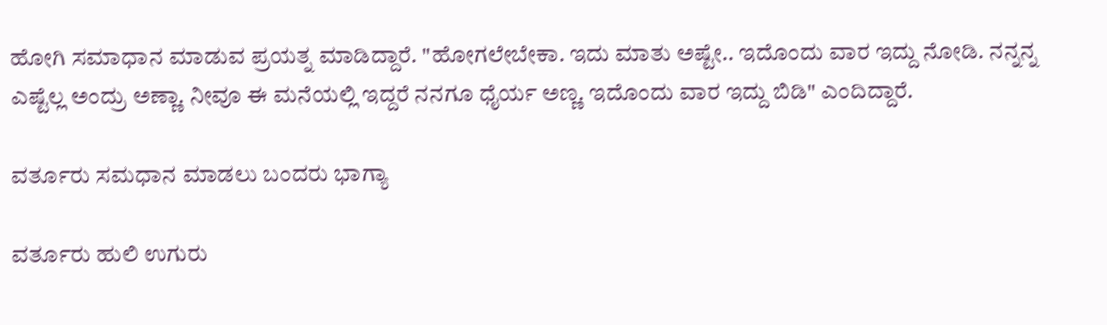ಹೋಗಿ ಸಮಾಧಾ‌ನ ಮಾಡುವ ಪ್ರಯತ್ನ ಮಾಡಿದ್ದಾರೆ. "ಹೋಗಲೇಬೇಕಾ. ಇದು ಮಾತು ಅಷ್ಟೇ.. ಇದೊಂದು ವಾರ ಇದ್ದು ನೋಡಿ. ನನ್ನನ್ನ ಎಷ್ಟೆಲ್ಲ ಅಂದ್ರು ಅಣ್ಣಾ. ನೀವೂ ಈ ಮನೆಯಲ್ಲಿ ಇದ್ದರೆ ನನಗೂ ಧೈರ್ಯ ಅಣ್ಣ. ಇದೊಂದು ವಾರ ಇದ್ದು ಬಿಡಿ" ಎಂದಿದ್ದಾರೆ.

ವರ್ತೂರು ಸಮಧಾನ ಮಾಡಲು ಬಂದರು ಭಾಗ್ಯಾ

ವರ್ತೂರು ಹುಲಿ ಉಗುರು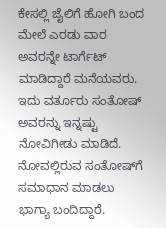ಕೇಸಲ್ಲಿ ಜೈಲಿಗೆ ಹೋಗಿ ಬಂದ ಮೇಲೆ ಎರಡು ವಾರ ಅವರನ್ನೇ ಟಾರ್ಗೆಟ್ ಮಾಡಿದ್ದಾರೆ ಮನೆಯವರು. ಇದು ವರ್ತೂರು ಸಂತೋಷ್ ಅವರನ್ನು ಇನ್ನಷ್ಟು ನೋವಿಗೀಡು ಮಾಡಿದೆ. ನೋವಲ್ಲಿರುವ ಸಂತೋಷ್‌ಗೆ ಸಮಾಧಾನ ಮಾಡಲು ಭಾಗ್ಯಾ ಬಂದಿದ್ದಾರೆ.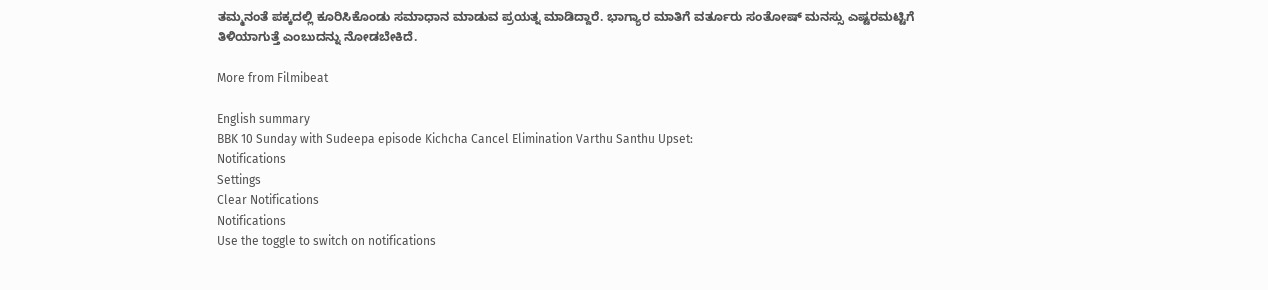ತಮ್ಮನಂತೆ ಪಕ್ಕದಲ್ಲಿ ಕೂರಿಸಿಕೊಂಡು ಸಮಾಧಾನ ಮಾಡುವ ಪ್ರಯತ್ನ ಮಾಡಿದ್ದಾರೆ. ಭಾಗ್ಯಾರ ಮಾತಿಗೆ ವರ್ತೂರು ಸಂತೋಷ್ ಮನಸ್ಸು ಎಷ್ಟರಮಟ್ಟಿಗೆ ತಿಳಿಯಾಗುತ್ತೆ ಎಂಬುದನ್ನು ನೋಡಬೇಕಿದೆ.

More from Filmibeat

English summary
BBK 10 Sunday with Sudeepa episode Kichcha Cancel Elimination Varthu Santhu Upset:
Notifications
Settings
Clear Notifications
Notifications
Use the toggle to switch on notifications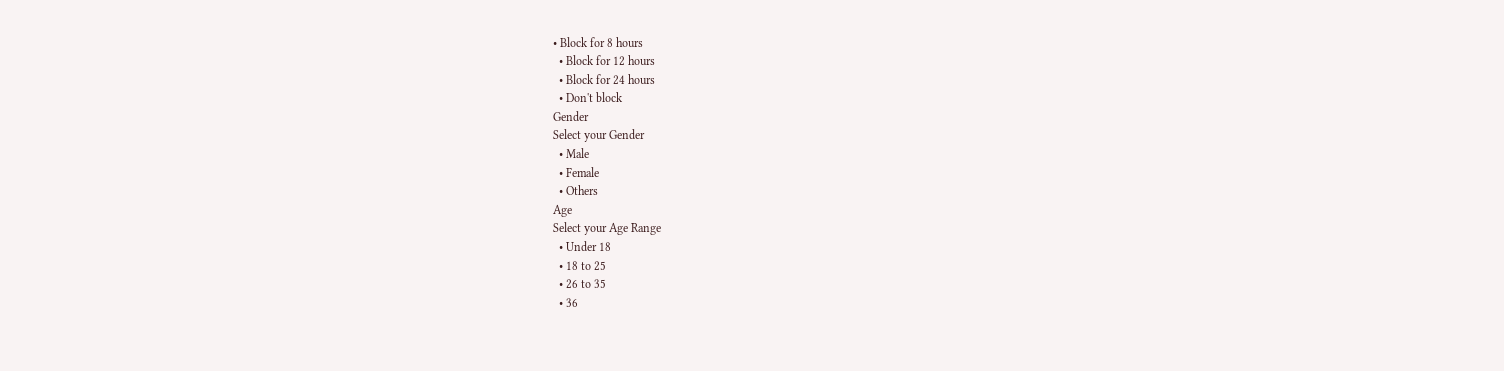• Block for 8 hours
  • Block for 12 hours
  • Block for 24 hours
  • Don't block
Gender
Select your Gender
  • Male
  • Female
  • Others
Age
Select your Age Range
  • Under 18
  • 18 to 25
  • 26 to 35
  • 36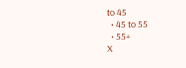to 45
  • 45 to 55
  • 55+
X